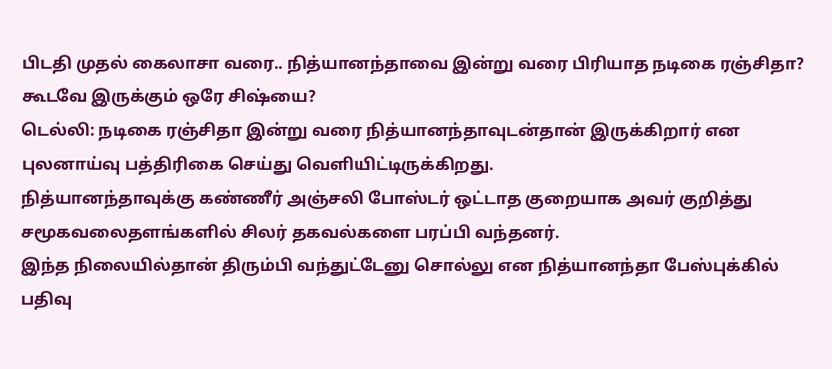பிடதி முதல் கைலாசா வரை.. நித்யானந்தாவை இன்று வரை பிரியாத நடிகை ரஞ்சிதா? கூடவே இருக்கும் ஒரே சிஷ்யை?
டெல்லி: நடிகை ரஞ்சிதா இன்று வரை நித்யானந்தாவுடன்தான் இருக்கிறார் என புலனாய்வு பத்திரிகை செய்து வெளியிட்டிருக்கிறது.
நித்யானந்தாவுக்கு கண்ணீர் அஞ்சலி போஸ்டர் ஒட்டாத குறையாக அவர் குறித்து சமூகவலைதளங்களில் சிலர் தகவல்களை பரப்பி வந்தனர்.
இந்த நிலையில்தான் திரும்பி வந்துட்டேனு சொல்லு என நித்யானந்தா பேஸ்புக்கில் பதிவு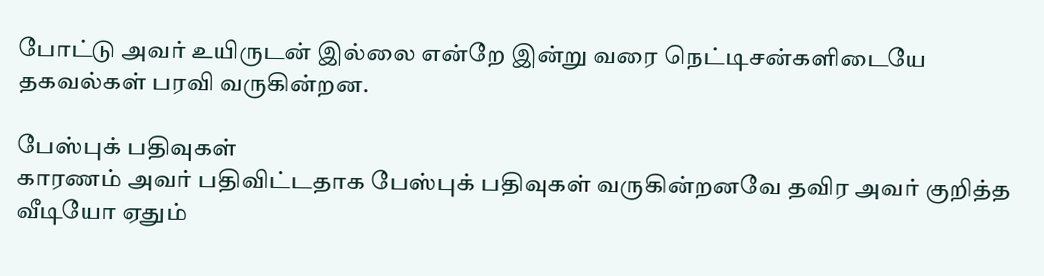போட்டு அவர் உயிருடன் இல்லை என்றே இன்று வரை நெட்டிசன்களிடையே தகவல்கள் பரவி வருகின்றன.

பேஸ்புக் பதிவுகள்
காரணம் அவர் பதிவிட்டதாக பேஸ்புக் பதிவுகள் வருகின்றனவே தவிர அவர் குறித்த வீடியோ ஏதும்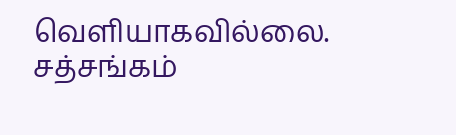வெளியாகவில்லை. சத்சங்கம்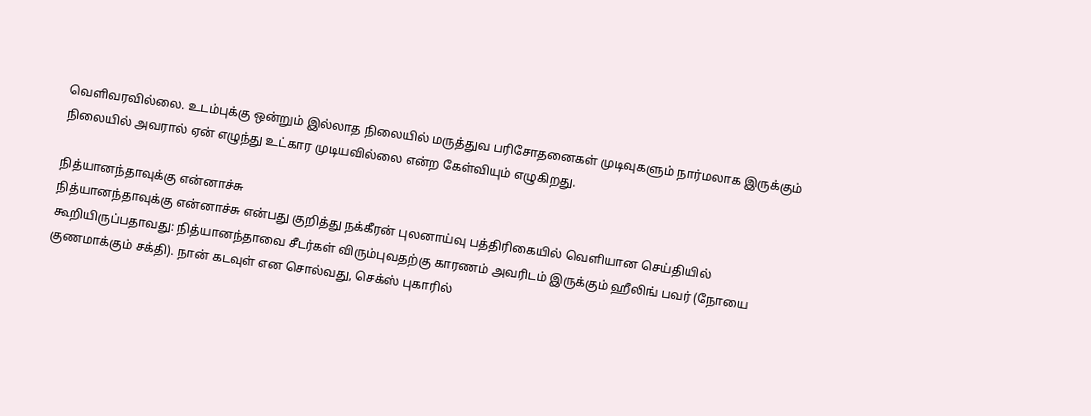வெளிவரவில்லை. உடம்புக்கு ஒன்றும் இல்லாத நிலையில் மருத்துவ பரிசோதனைகள் முடிவுகளும் நார்மலாக இருக்கும் நிலையில் அவரால் ஏன் எழுந்து உட்கார முடியவில்லை என்ற கேள்வியும் எழுகிறது.

நித்யானந்தாவுக்கு என்னாச்சு
நித்யானந்தாவுக்கு என்னாச்சு என்பது குறித்து நக்கீரன் புலனாய்வு பத்திரிகையில் வெளியான செய்தியில் கூறியிருப்பதாவது: நித்யானந்தாவை சீடர்கள் விரும்புவதற்கு காரணம் அவரிடம் இருக்கும் ஹீலிங் பவர் (நோயை குணமாக்கும் சக்தி). நான் கடவுள் என சொல்வது, செக்ஸ் புகாரில்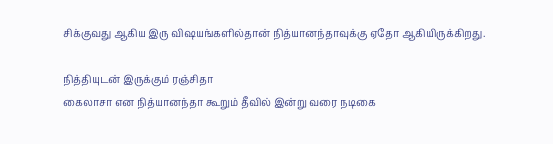சிக்குவது ஆகிய இரு விஷயங்களில்தான் நித்யானந்தாவுக்கு ஏதோ ஆகியிருக்கிறது.

நித்தியுடன் இருக்கும் ரஞ்சிதா
கைலாசா என நித்யானந்தா கூறும் தீவில் இன்று வரை நடிகை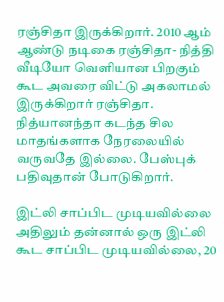ரஞ்சிதா இருக்கிறார். 2010 ஆம் ஆண்டு நடிகை ரஞ்சிதா- நித்தி வீடியோ வெளியான பிறகும் கூட அவரை விட்டு அகலாமல் இருக்கிறார் ரஞ்சிதா. நித்யானந்தா கடந்த சில மாதங்களாக நேரலையில் வருவதே இல்லை. பேஸ்புக் பதிவுதான் போடுகிறார்.

இட்லி சாப்பிட முடியவில்லை
அதிலும் தன்னால் ஒரு இட்லி கூட சாப்பிட முடியவில்லை, 20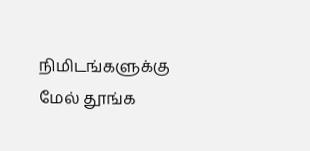நிமிடங்களுக்கு மேல் தூங்க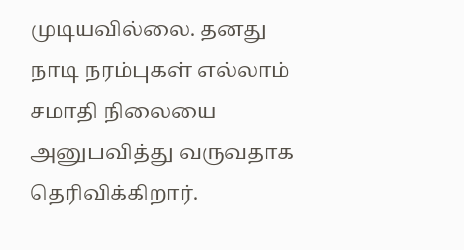முடியவில்லை. தனது நாடி நரம்புகள் எல்லாம் சமாதி நிலையை அனுபவித்து வருவதாக தெரிவிக்கிறார்.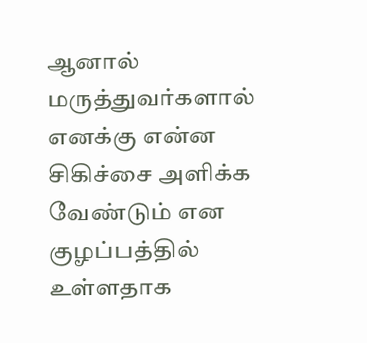ஆனால் மருத்துவர்களால் எனக்கு என்ன சிகிச்சை அளிக்க வேண்டும் என குழப்பத்தில் உள்ளதாக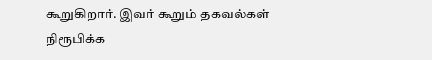கூறுகிறார். இவர் கூறும் தகவல்கள் நிரூபிக்க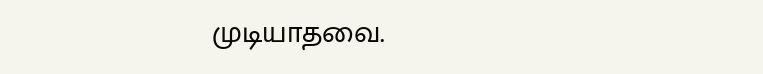முடியாதவை.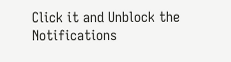Click it and Unblock the Notifications